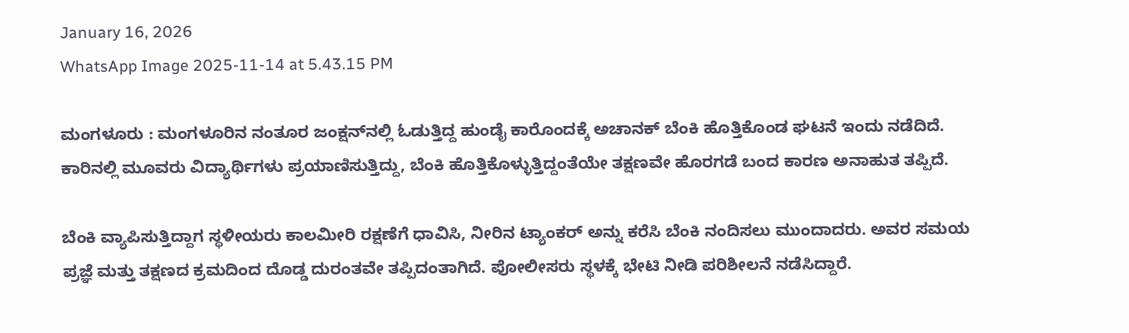January 16, 2026
WhatsApp Image 2025-11-14 at 5.43.15 PM

ಮಂಗಳೂರು : ಮಂಗಳೂರಿನ ನಂತೂರ ಜಂಕ್ಷನ್‌ನಲ್ಲಿ ಓಡುತ್ತಿದ್ದ ಹುಂಡೈ ಕಾರೊಂದಕ್ಕೆ ಅಚಾನಕ್‌ ಬೆಂಕಿ ಹೊತ್ತಿಕೊಂಡ ಘಟನೆ ಇಂದು ನಡೆದಿದೆ. ಕಾರಿನಲ್ಲಿ ಮೂವರು ವಿದ್ಯಾರ್ಥಿಗಳು ಪ್ರಯಾಣಿಸುತ್ತಿದ್ದು, ಬೆಂಕಿ ಹೊತ್ತಿಕೊಳ್ಳುತ್ತಿದ್ದಂತೆಯೇ ತಕ್ಷಣವೇ ಹೊರಗಡೆ ಬಂದ ಕಾರಣ ಅನಾಹುತ ತಪ್ಪಿದೆ.

ಬೆಂಕಿ ವ್ಯಾಪಿಸುತ್ತಿದ್ದಾಗ ಸ್ಥಳೀಯರು ಕಾಲಮೀರಿ ರಕ್ಷಣೆಗೆ ಧಾವಿಸಿ, ನೀರಿನ ಟ್ಯಾಂಕರ್ ಅನ್ನು ಕರೆಸಿ ಬೆಂಕಿ ನಂದಿಸಲು ಮುಂದಾದರು. ಅವರ ಸಮಯ ಪ್ರಜ್ಞೆ ಮತ್ತು ತಕ್ಷಣದ ಕ್ರಮದಿಂದ ದೊಡ್ಡ ದುರಂತವೇ ತಪ್ಪಿದಂತಾಗಿದೆ. ಪೋಲೀಸರು ಸ್ಥಳಕ್ಕೆ ಭೇಟಿ ನೀಡಿ ಪರಿಶೀಲನೆ ನಡೆಸಿದ್ದಾರೆ.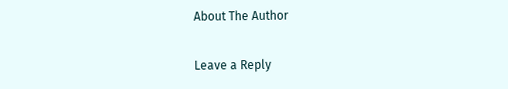About The Author

Leave a Reply